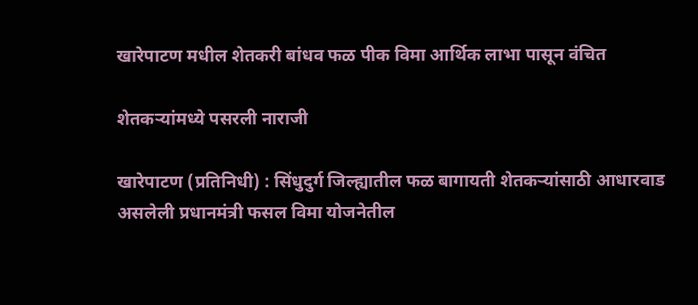खारेपाटण मधील शेतकरी बांधव फळ पीक विमा आर्थिक लाभा पासून वंचित

शेतकऱ्यांमध्ये पसरली नाराजी

खारेपाटण (प्रतिनिधी) : सिंधुदुर्ग जिल्ह्यातील फळ बागायती शेतकऱ्यांसाठी आधारवाड असलेली प्रधानमंत्री फसल विमा योजनेतील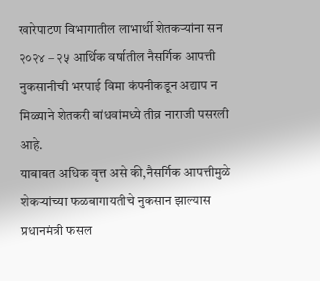खारेपाटण विभागातील लाभार्थी शेतकऱ्यांना सन २०२४ – २५ आर्थिक वर्षातील नैसर्गिक आपत्ती नुकसानीची भरपाई विमा कंपनीकडून अद्याप न मिळ्याने शेतकरी बांधवांमध्ये तीव्र नाराजी पसरली आहे.
याबाबत अधिक वृत्त असे की,नैसर्गिक आपत्तीमुळे शेकऱ्यांच्या फळबागायतीचे नुकसान झाल्यास प्रधानमंत्री फसल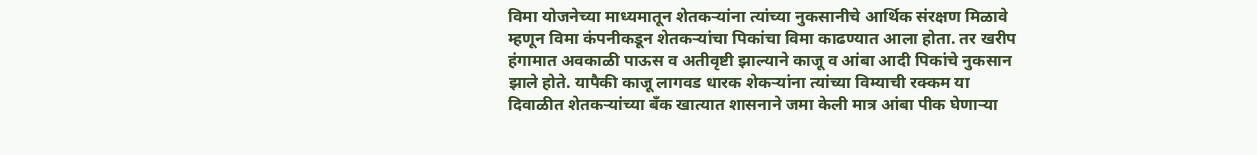विमा योजनेच्या माध्यमातून शेतकऱ्यांना त्यांच्या नुकसानीचे आर्थिक संरक्षण मिळावे म्हणून विमा कंपनीकडून शेतकऱ्यांचा पिकांचा विमा काढण्यात आला होता. तर खरीप हंगामात अवकाळी पाऊस व अतीवृष्टी झाल्याने काजू व आंबा आदी पिकांचे नुकसान झाले होते. यापैकी काजू लागवड धारक शेकऱ्यांना त्यांच्या विम्याची रक्कम या दिवाळीत शेतकऱ्यांच्या बँक खात्यात शासनाने जमा केली मात्र आंबा पीक घेणाऱ्या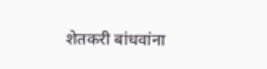शेतकरी बांधवांना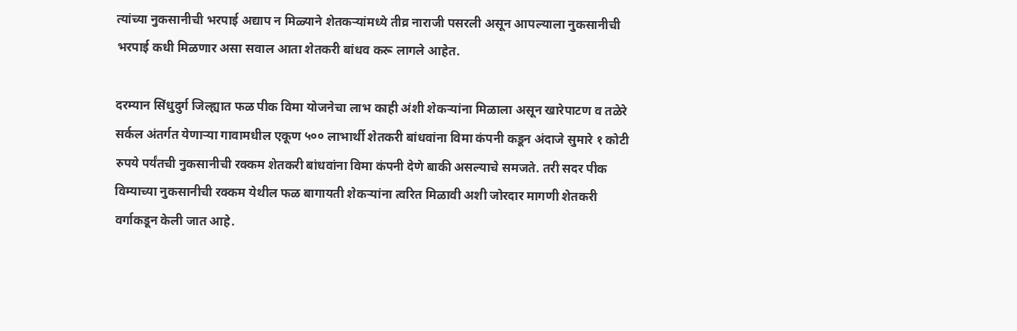त्यांच्या नुकसानीची भरपाई अद्याप न मिळ्याने शेतकऱ्यांमध्ये तीव्र नाराजी पसरली असून आपल्याला नुकसानीची भरपाई कधी मिळणार असा सवाल आता शेतकरी बांधव करू लागले आहेत.

दरम्यान सिंधुदुर्ग जिल्ह्यात फळ पीक विमा योजनेचा लाभ काही अंशी शेकऱ्यांना मिळाला असून खारेपाटण व तळेरे सर्कल अंतर्गत येणाऱ्या गावामधील एकूण ५०० लाभार्थी शेतकरी बांधवांना विमा कंपनी कडून अंदाजे सुमारे १ कोटी रुपये पर्यंतची नुकसानीची रक्कम शेतकरी बांधवांना विमा कंपनी देणे बाकी असल्याचे समजते. तरी सदर पीक विम्याच्या नुकसानीची रक्कम येथील फळ बागायती शेकऱ्यांना त्वरित मिळावी अशी जोरदार मागणी शेतकरी वर्गाकडून केली जात आहे.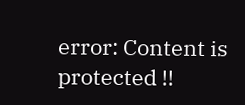error: Content is protected !!